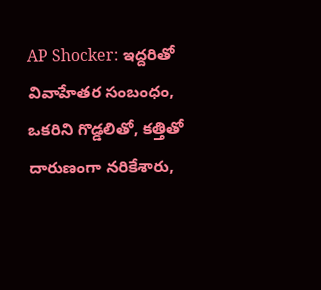AP Shocker: ఇద్దరితో వివాహేతర సంబంధం, ఒకరిని గొడ్డలితో, కత్తితో దారుణంగా నరికేశారు,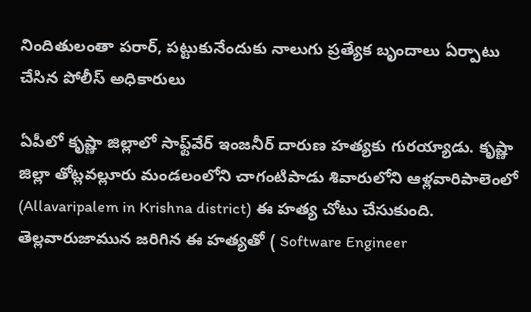నిందితులంతా పరార్, పట్టుకునేందుకు నాలుగు ప్రత్యేక బృందాలు ఏర్పాటు చేసిన పోలీస్ అధికారులు

ఏపీలో కృష్ణా జిల్లాలో సాఫ్ట్‌వేర్ ఇంజనీర్ దారుణ హత్యకు గురయ్యాడు. కృష్ణా జిల్లా తోట్లవల్లూరు మండలంలోని చాగంటిపాడు శివారులోని ఆళ్లవారిపాలెంలో (Allavaripalem in Krishna district) ఈ హత్య చోటు చేసుకుంది. తెల్లవారుజామున జరిగిన ఈ హత్యతో ( Software Engineer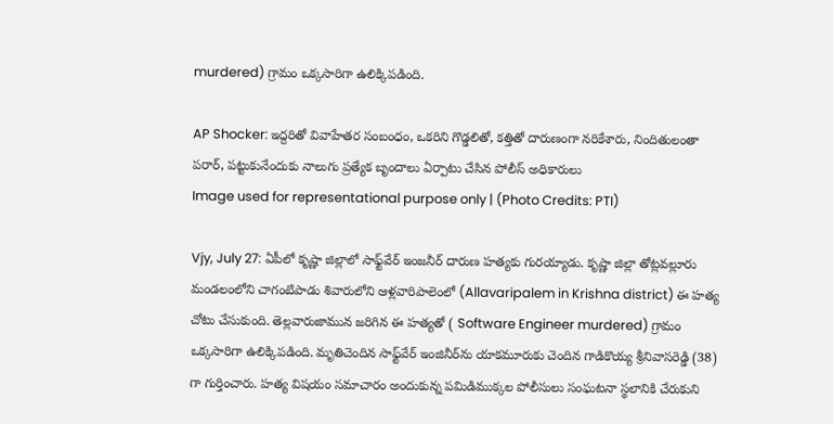murdered) గ్రామం ఒక్కసారిగా ఉలిక్కిపడింది.

AP Shocker: ఇద్దరితో వివాహేతర సంబంధం, ఒకరిని గొడ్డలితో, కత్తితో దారుణంగా నరికేశారు, నిందితులంతా పరార్, పట్టుకునేందుకు నాలుగు ప్రత్యేక బృందాలు ఏర్పాటు చేసిన పోలీస్ అధికారులు
Image used for representational purpose only | (Photo Credits: PTI)

Vjy, July 27: ఏపీలో కృష్ణా జిల్లాలో సాఫ్ట్‌వేర్ ఇంజనీర్ దారుణ హత్యకు గురయ్యాడు. కృష్ణా జిల్లా తోట్లవల్లూరు మండలంలోని చాగంటిపాడు శివారులోని ఆళ్లవారిపాలెంలో (Allavaripalem in Krishna district) ఈ హత్య చోటు చేసుకుంది. తెల్లవారుజామున జరిగిన ఈ హత్యతో ( Software Engineer murdered) గ్రామం ఒక్కసారిగా ఉలిక్కిపడింది. మృతిచెందిన సాఫ్ట్‌వేర్‌ ఇంజినీర్‌ను యాకమూరుకు చెందిన గాడికొయ్య శ్రీనివాసరెడ్డి (38) గా గుర్తించారు. హత్య విషయం సమాచారం అందుకున్న పమిడిముక్కల పోలీసులు సంఘటనా స్థలానికి చేరుకుని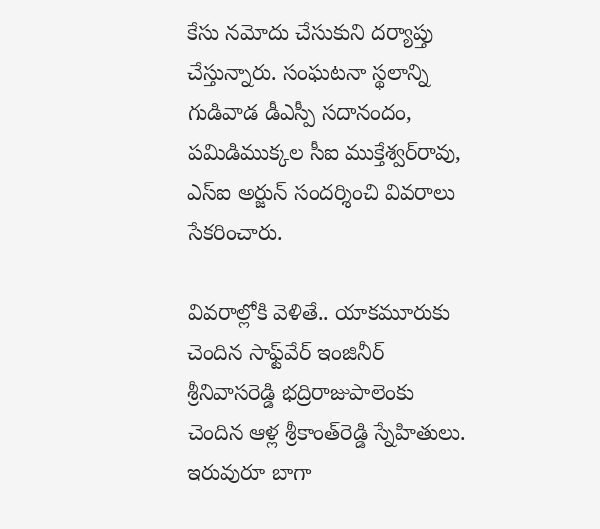కేసు నమోదు చేసుకుని దర్యాప్తు చేస్తున్నారు. సంఘటనా స్థలాన్ని గుడివాడ డీఎస్పీ సదానందం, పమిడిముక్కల సీఐ ముక్తేశ్వర్‌రావు, ఎస్‌ఐ అర్జున్‌ సందర్శించి వివరాలు సేకరించారు.

వివరాల్లోకి వెళితే.. యాకమూరుకు చెందిన సాఫ్ట్‌వేర్‌ ఇంజినీర్‌ శ్రీనివాసరెడ్డి భద్రిరాజుపాలెంకు చెందిన ఆళ్ల శ్రీకాంత్‌రెడ్డి స్నేహితులు. ఇరువురూ బాగా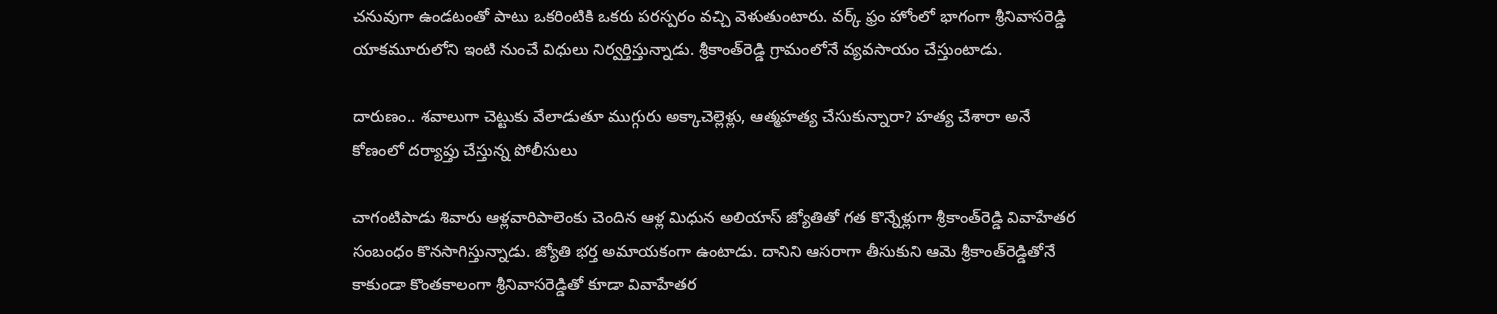చనువుగా ఉండటంతో పాటు ఒకరింటికి ఒకరు పరస్పరం వచ్చి వెళుతుంటారు. వర్క్‌ ఫ్రం హోంలో భాగంగా శ్రీనివాసరెడ్డి యాకమూరులోని ఇంటి నుంచే విధులు నిర్వర్తిస్తున్నాడు. శ్రీకాంత్‌రెడ్డి గ్రామంలోనే వ్యవసాయం చేస్తుంటాడు.

దారుణం.. శవాలుగా చెట్టుకు వేలాడుతూ ముగ్గురు అక్కాచెల్లెళ్లు, ఆత్మహత్య చేసుకున్నారా? హత్య చేశారా అనే కోణంలో దర్యాప్తు చేస్తున్న పోలీసులు

చాగంటిపాడు శివారు ఆళ్లవారిపాలెంకు చెందిన ఆళ్ల మిధున అలియాస్‌ జ్యోతితో గత కొన్నేళ్లుగా శ్రీకాంత్‌రెడ్డి వివాహేతర సంబంధం కొనసాగిస్తున్నాడు. జ్యోతి భర్త అమాయకంగా ఉంటాడు. దానిని ఆసరాగా తీసుకుని ఆమె శ్రీకాంత్‌రెడ్డితోనే కాకుండా కొంతకాలంగా శ్రీనివాసరెడ్డితో కూడా వివాహేతర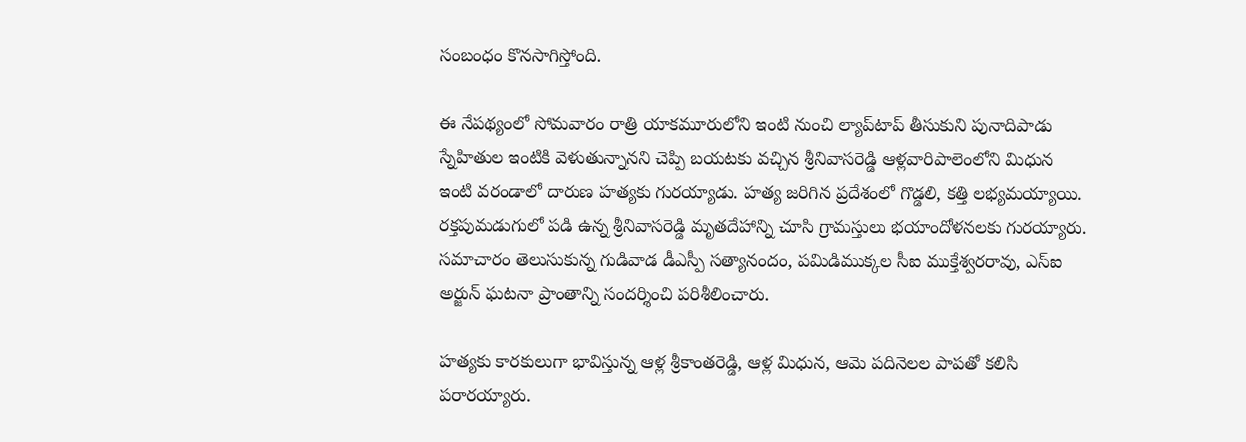సంబంధం కొనసాగిస్తోంది.

ఈ నేపథ్యంలో సోమవారం రాత్రి యాకమూరులోని ఇంటి నుంచి ల్యాప్‌టాప్‌ తీసుకుని పునాదిపాడు స్నేహితుల ఇంటికి వెళుతున్నానని చెప్పి బయటకు వచ్చిన శ్రీనివాసరెడ్డి ఆళ్లవారిపాలెంలోని మిధున ఇంటి వరండాలో దారుణ హత్యకు గురయ్యాడు. హత్య జరిగిన ప్రదేశంలో గొడ్డలి, కత్తి లభ్యమయ్యాయి. రక్తపుమడుగులో పడి ఉన్న శ్రీనివాసరెడ్డి మృతదేహాన్ని చూసి గ్రామస్తులు భయాందోళనలకు గురయ్యారు. సమాచారం తెలుసుకున్న గుడివాడ డీఎస్పీ సత్యానందం, పమిడిముక్కల సీఐ ముక్తేశ్వరరావు, ఎస్‌ఐ అర్జున్‌ ఘటనా ప్రాంతాన్ని సందర్శించి పరిశీలించారు.

హత్యకు కారకులుగా భావిస్తున్న ఆళ్ల శ్రీకాంతరెడ్డి, ఆళ్ల మిధున, ఆమె పదినెలల పాపతో కలిసి పరారయ్యారు.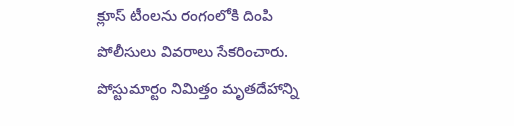క్లూస్‌ టీంలను రంగంలోకి దింపి పోలీసులు వివరాలు సేకరించారు. పోస్టుమార్టం నిమిత్తం మృతదేహాన్ని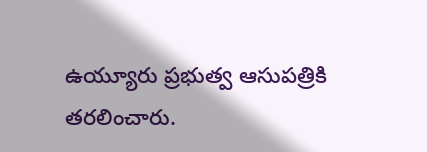ఉయ్యూరు ప్రభుత్వ ఆసుపత్రికి తరలించారు.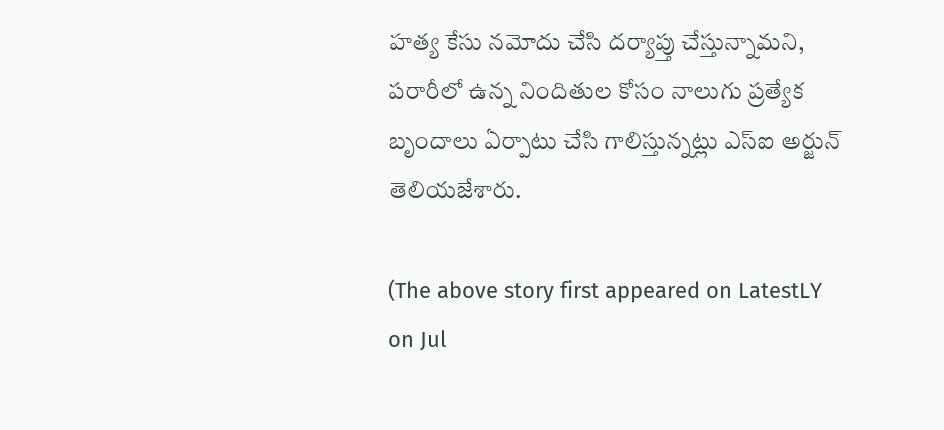హత్య కేసు నమోదు చేసి దర్యాప్తు చేస్తున్నామని, పరారీలో ఉన్న నిందితుల కోసం నాలుగు ప్రత్యేక బృందాలు ఏర్పాటు చేసి గాలిస్తున్నట్లు ఎస్‌ఐ అర్జున్‌ తెలియజేశారు.

(The above story first appeared on LatestLY on Jul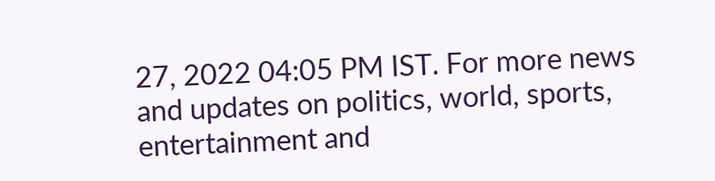27, 2022 04:05 PM IST. For more news and updates on politics, world, sports, entertainment and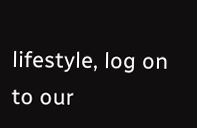lifestyle, log on to our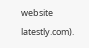website latestly.com).